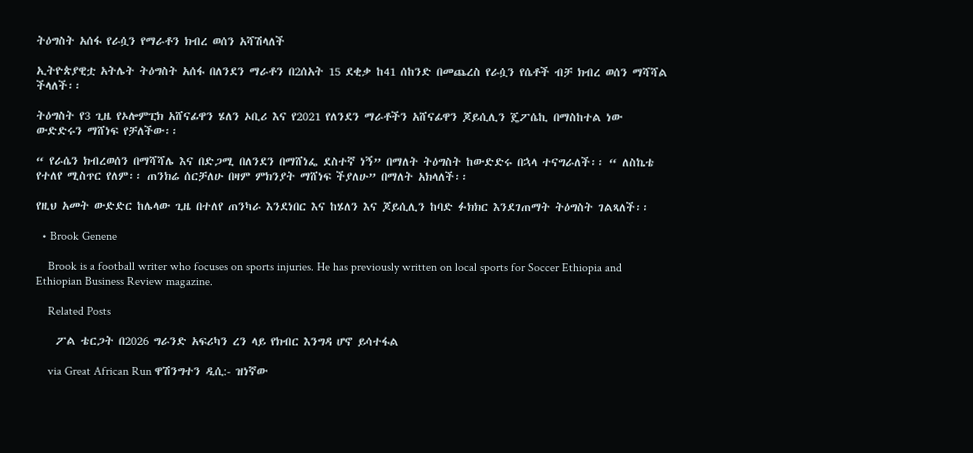ትዕግስት አሰፋ የራሷን የማራቶን ክብረ ወሰን አሻሽላለች

ኢትዮጵያዊቷ አትሌት ትዕግስት አሰፋ በለንደን ማራቶን በ2ሰአት 15 ደቂቃ ከ41 ሰከንድ በመጨረስ የራሷን የሴቶች ብቻ ክብረ ወሰን ማሻሻል ችላለች፡፡

ትዕግስት የ3 ጊዜ የኦሎምፒክ አሸናፊዋን ሄለን ኦቢሪ እና የ2021 የለንደን ማራቶችን አሸናፊዋን ጆይሲሊን ጄፖሴኪ በማስከተል ነው ውድድሩን ማሸነፍ የቻለችው፡፡

“ የራሴን ክብረወሰን በማሻሻሌ እና በድጋሚ በለንደን በማሸነፌ ደስተኛ ነኝ” በማለት ትዕግስት ከውድድሩ በኋላ ተናግራለች፡፡ “ ለስኬቴ የተለየ ሚስጥር የለም፡፡ ጠንክሬ ሰርቻለሁ በዛም ምክንያት ማሸነፍ ችያለሁ” በማለት አክላለች፡፡

የዚህ አመት ውድድር ከሌላው ጊዜ በተለየ ጠንካራ እንደነበር እና ከሄለን እና ጆይሲሊን ከባድ ፉክክር እንደገጠማት ትዕግስት ገልጻለች፡፡

  • Brook Genene

    Brook is a football writer who focuses on sports injuries. He has previously written on local sports for Soccer Ethiopia and Ethiopian Business Review magazine.

    Related Posts

    ፖል ቴርጋት በ2026 ግራንድ አፍሪካን ረን ላይ የክብር እንግዳ ሆኖ ይሳተፋል

    via Great African Run ዋሽንግተን ዲሲ:- ዝነኛው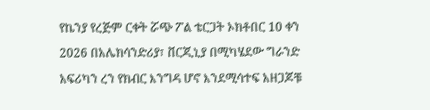የኬንያ የረጅም ርቀት ሯጭ ፖል ቴርጋት ኦክቶበር 10 ቀን 2026 በአሌክሳንድሪያ፣ ቨርጂኒያ በሚካሄደው ግራንድ አፍሪካን ረን የክብር እንግዳ ሆኖ እንደሚሳተፍ አዘጋጆቹ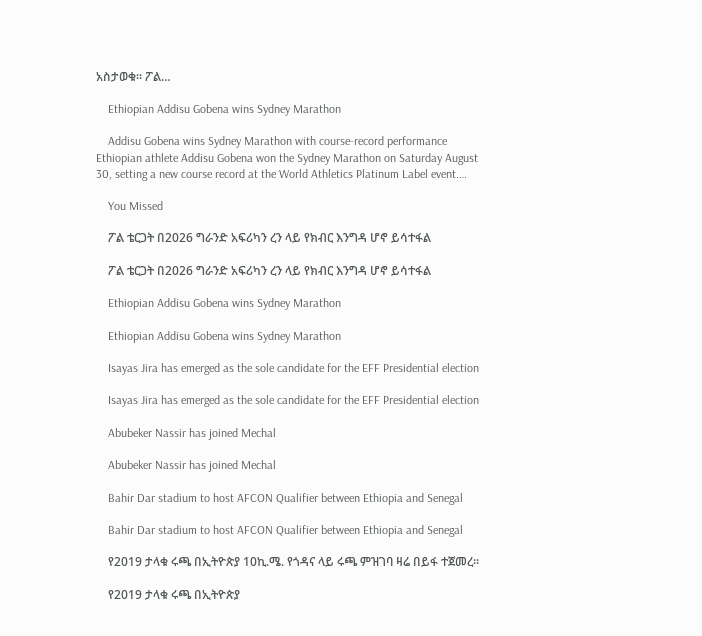አስታወቁ። ፖል…

    Ethiopian Addisu Gobena wins Sydney Marathon

    Addisu Gobena wins Sydney Marathon with course-record performance Ethiopian athlete Addisu Gobena won the Sydney Marathon on Saturday August 30, setting a new course record at the World Athletics Platinum Label event.…

    You Missed

    ፖል ቴርጋት በ2026 ግራንድ አፍሪካን ረን ላይ የክብር እንግዳ ሆኖ ይሳተፋል

    ፖል ቴርጋት በ2026 ግራንድ አፍሪካን ረን ላይ የክብር እንግዳ ሆኖ ይሳተፋል

    Ethiopian Addisu Gobena wins Sydney Marathon

    Ethiopian Addisu Gobena wins Sydney Marathon

    Isayas Jira has emerged as the sole candidate for the EFF Presidential election

    Isayas Jira has emerged as the sole candidate for the EFF Presidential election

    Abubeker Nassir has joined Mechal

    Abubeker Nassir has joined Mechal

    Bahir Dar stadium to host AFCON Qualifier between Ethiopia and Senegal

    Bahir Dar stadium to host AFCON Qualifier between Ethiopia and Senegal

    የ2019 ታላቁ ሩጫ በኢትዮጵያ 10ኪ.ሜ. የጎዳና ላይ ሩጫ ምዝገባ ዛሬ በይፋ ተጀመረ።

    የ2019 ታላቁ ሩጫ በኢትዮጵያ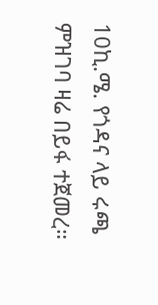10ኪ.ሜ. የጎዳና ላይ ሩጫ ምዝገባ ዛሬ በይፋ ተጀመረ።